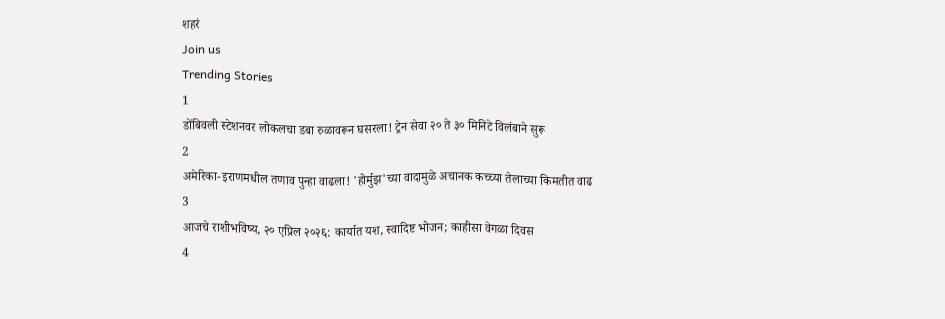शहरं
Join us
Trending Stories
1
डोंबिवली स्टेशनवर लोकलचा डबा रुळावरून घसरला! ट्रेन सेवा २० ते ३० मिनिटे विलंबाने सुरू
2
अमेरिका-इराणमधील तणाव पुन्हा वाढला! 'होर्मुझ'च्या वादामुळे अचानक कच्च्या तेलाच्या किमतीत वाढ
3
आजचे राशीभविष्य, २० एप्रिल २०२६: कार्यात यश, स्वादिष्ट भोजन; काहीसा वेगळा दिवस
4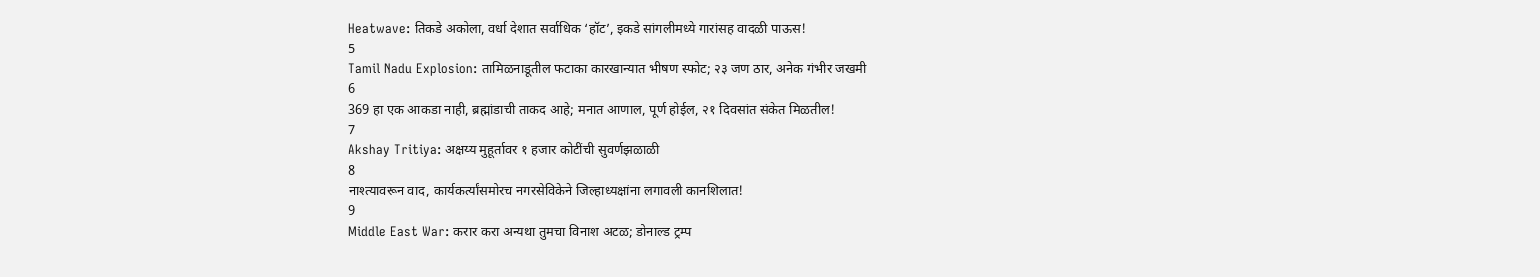Heatwave: तिकडे अकोला, वर्धा देशात सर्वाधिक ‘हॉट’, इकडे सांगलीमध्ये गारांसह वादळी पाऊस!
5
Tamil Nadu Explosion: तामिळनाडूतील फटाका कारखान्यात भीषण स्फोट; २३ जण ठार, अनेक गंभीर जखमी
6
369 हा एक आकडा नाही, ब्रह्मांडाची ताकद आहे; मनात आणाल, पूर्ण होईल, २१ दिवसांत संकेत मिळतील!
7
Akshay Tritiya: अक्षय्य मुहूर्तावर १ हजार कोटींची सुवर्णझळाळी
8
नाश्त्यावरून वाद, कार्यकर्त्यांसमोरच नगरसेविकेने जिल्हाध्यक्षांना लगावली कानशिलात!
9
Middle East War: करार करा अन्यथा तुमचा विनाश अटळ; डोनाल्ड ट्रम्प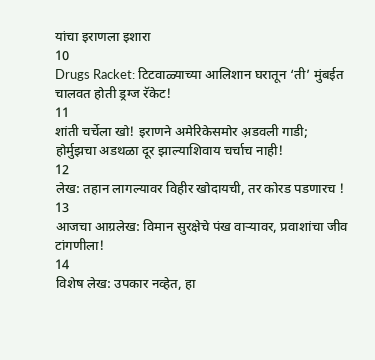यांचा इराणला इशारा
10
Drugs Racket: टिटवाळ्याच्या आलिशान घरातून ‘ती’ मुंबईत चालवत होती ड्रग्ज रॅकेट!
11
शांती चर्चेला खो! इराणने अमेरिकेसमोर अ़डवली गाडी; होर्मुझचा अडथळा दूर झाल्याशिवाय चर्चाच नाही!
12
लेख: तहान लागल्यावर विहीर खोदायची, तर कोरड पडणारच !
13
आजचा आग्रलेख: विमान सुरक्षेचे पंख वाऱ्यावर, प्रवाशांचा जीव टांगणीला!
14
विशेष लेख: उपकार नव्हेत, हा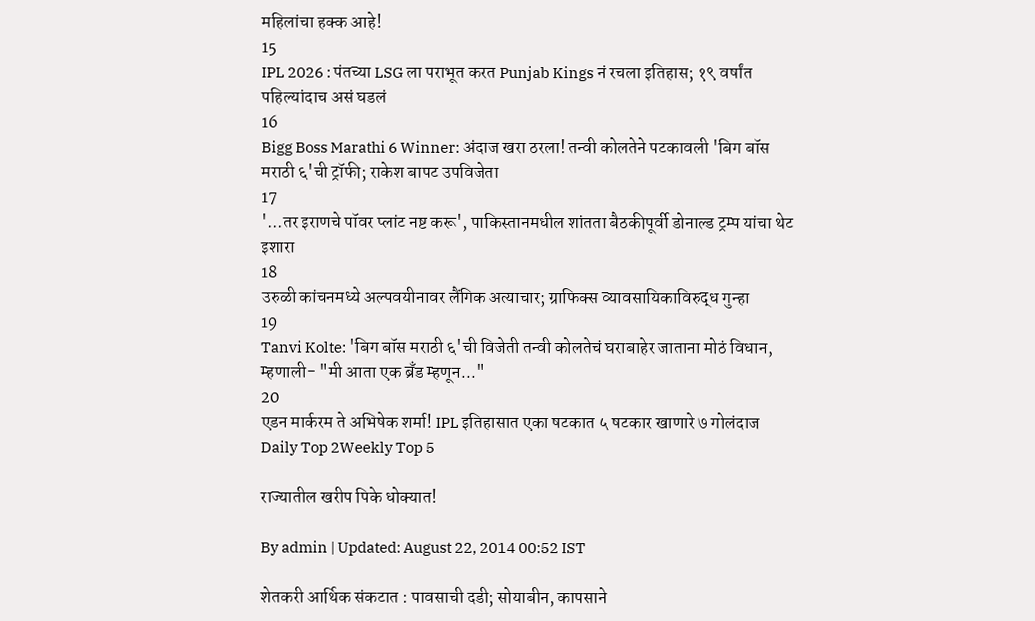महिलांचा हक्क आहे!
15
IPL 2026 : पंतच्या LSG ला पराभूत करत Punjab Kings नं रचला इतिहास; १९ वर्षांत पहिल्यांदाच असं घडलं
16
Bigg Boss Marathi 6 Winner: अंदाज खरा ठरला! तन्वी कोलतेने पटकावली 'बिग बॉस मराठी ६'ची ट्रॉफी; राकेश बापट उपविजेता
17
'...तर इराणचे पॉवर प्लांट नष्ट करू', पाकिस्तानमधील शांतता बैठकीपूर्वी डोनाल्ड ट्रम्प यांचा थेट इशारा
18
उरुळी कांचनमध्ये अल्पवयीनावर लैंगिक अत्याचार; ग्राफिक्स व्यावसायिकाविरुद्ध गुन्हा
19
Tanvi Kolte: 'बिग बॉस मराठी ६'ची विजेती तन्वी कोलतेचं घराबाहेर जाताना मोठं विधान, म्हणाली- "मी आता एक ब्रँड म्हणून..."
20
एडन मार्करम ते अभिषेक शर्मा! IPL इतिहासात एका षटकात ५ षटकार खाणारे ७ गोलंदाज
Daily Top 2Weekly Top 5

राज्यातील खरीप पिके धोक्यात!

By admin | Updated: August 22, 2014 00:52 IST

शेतकरी आर्थिक संकटात : पावसाची दडी; सोयाबीन, कापसाने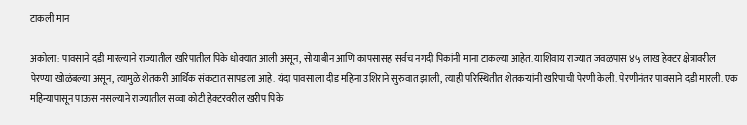टाकली मान

अकोला: पावसाने दडी मारल्याने राज्यातील खरिपातील पिके धोक्यात आली असून, सोयाबीन आणि कापसासह सर्वच नगदी पिकांनी माना टाकल्या आहेत. याशिवाय राज्यात जवळपास ४५ लाख हेक्टर क्षेत्रावरील पेरण्या खोळंबल्या असून, त्यामुळे शेतकरी आर्थिक संकटात सापडला आहे. यंदा पावसाला दीड महिना उशिराने सुरुवात झाली, त्याही परिस्थितीत शेतकर्‍यांनी खरिपाची पेरणी केली. पेरणीनंतर पावसाने दडी मारली. एक महिन्यापासून पाऊस नसल्याने राज्यातील सव्वा कोटी हेक्टरवरील खरीप पिके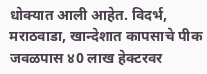धोक्यात आली आहेत. विदर्भ, मराठवाडा, खान्देशात कापसाचे पीक जवळपास ४0 लाख हेक्टरवर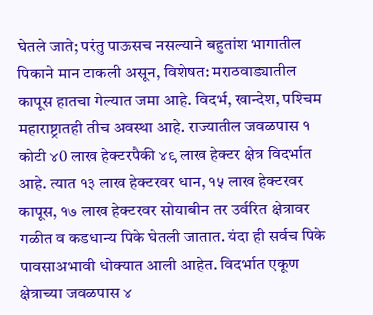घेतले जाते; परंतु पाऊसच नसल्याने बहुतांश भागातील पिकाने मान टाकली असून, विशेषत: मराठवाड्यातील कापूस हातचा गेल्यात जमा आहे. विदर्भ, खान्देश, पश्‍चिम महाराष्ट्रातही तीच अवस्था आहे. राज्यातील जवळपास १ कोटी ४0 लाख हेक्टरपैकी ४९ लाख हेक्टर क्षेत्र विदर्भात आहे. त्यात १३ लाख हेक्टरवर धान, १५ लाख हेक्टरवर कापूस, १७ लाख हेक्टरवर सोयाबीन तर उर्वरित क्षेत्रावर गळीत व कडधान्य पिके घेतली जातात. यंदा ही सर्वच पिके पावसाअभावी धोक्यात आली आहेत. विदर्भात एकूण क्षेत्राच्या जवळपास ४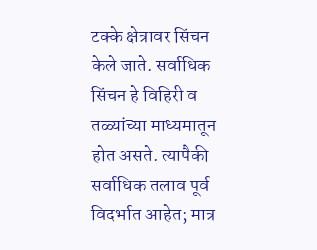टक्के क्षेत्रावर सिंचन केले जाते. सर्वाधिक सिंचन हे विहिरी व तळ्यांच्या माध्यमातून होत असते. त्यापैकी सर्वाधिक तलाव पूर्व विदर्भात आहेत; मात्र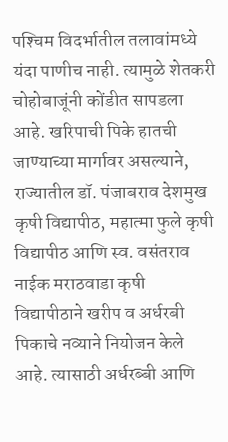पश्‍चिम विदर्भातील तलावांमध्ये यंदा पाणीच नाही. त्यामुळे शेतकरी चोहोबाजूंनी कोंडीत सापडला आहे. खरिपाची पिके हातची जाण्याच्या मार्गावर असल्याने, राज्यातील डॉ. पंजाबराव देशमुख कृषी विद्यापीठ, महात्मा फुले कृषी विद्यापीठ आणि स्व. वसंतराव नाईक मराठवाडा कृषी विद्यापीठाने खरीप व अर्धरबी पिकाचे नव्याने नियोजन केले आहे. त्यासाठी अर्धरब्बी आणि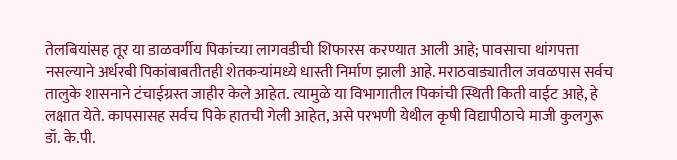तेलबियांसह तूर या डाळवर्गीय पिकांच्या लागवडीची शिफारस करण्यात आली आहे; पावसाचा थांगपत्ता नसल्याने अर्धरबी पिकांबाबतीतही शेतकर्‍यांमध्ये धास्ती निर्माण झाली आहे. मराठवाड्यातील जवळपास सर्वच तालुके शासनाने टंचाईग्रस्त जाहीर केले आहेत. त्यामुळे या विभागातील पिकांची स्थिती किती वाईट आहे, हे लक्षात येते. कापसासह सर्वच पिके हातची गेली आहेत, असे परभणी येथील कृषी विद्यापीठाचे माजी कुलगुरू डॉ. के.पी.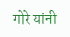गोरे यांनी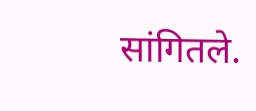सांगितले.